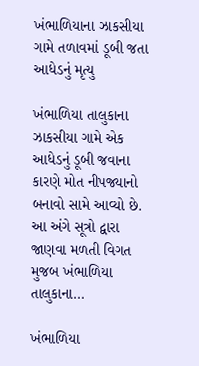ખંભાળિયાના ઝાકસીયા ગામે તળાવમાં ડૂબી જતા આધેડનું મૃત્યુ

ખંભાળિયા તાલુકાના ઝાકસીયા ગામે એક આધેડનું ડૂબી જવાના કારણે મોત નીપજ્યાનો બનાવો સામે આવ્યો છે. આ અંગે સૂત્રો દ્વારા જાણવા મળતી વિગત મુજબ ખંભાળિયા તાલુકાના…

ખંભાળિયા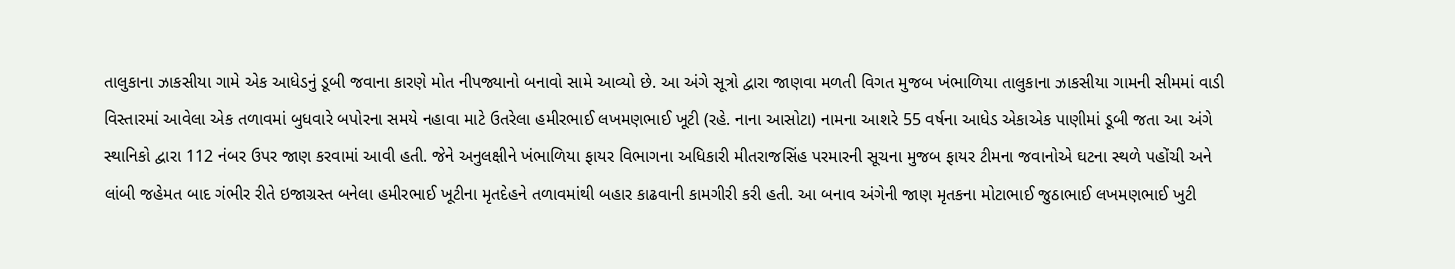તાલુકાના ઝાકસીયા ગામે એક આધેડનું ડૂબી જવાના કારણે મોત નીપજ્યાનો બનાવો સામે આવ્યો છે. આ અંગે સૂત્રો દ્વારા જાણવા મળતી વિગત મુજબ ખંભાળિયા તાલુકાના ઝાકસીયા ગામની સીમમાં વાડી વિસ્તારમાં આવેલા એક તળાવમાં બુધવારે બપોરના સમયે નહાવા માટે ઉતરેલા હમીરભાઈ લખમણભાઈ ખૂટી (રહે. નાના આસોટા) નામના આશરે 55 વર્ષના આધેડ એકાએક પાણીમાં ડૂબી જતા આ અંગે સ્થાનિકો દ્વારા 112 નંબર ઉપર જાણ કરવામાં આવી હતી. જેને અનુલક્ષીને ખંભાળિયા ફાયર વિભાગના અધિકારી મીતરાજસિંહ પરમારની સૂચના મુજબ ફાયર ટીમના જવાનોએ ઘટના સ્થળે પહોંચી અને લાંબી જહેમત બાદ ગંભીર રીતે ઇજાગ્રસ્ત બનેલા હમીરભાઈ ખૂટીના મૃતદેહને તળાવમાંથી બહાર કાઢવાની કામગીરી કરી હતી. આ બનાવ અંગેની જાણ મૃતકના મોટાભાઈ જુઠાભાઈ લખમણભાઈ ખુટી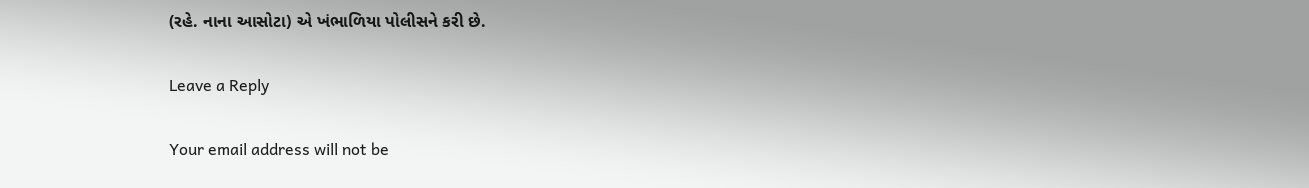(રહે. નાના આસોટા) એ ખંભાળિયા પોલીસને કરી છે.

Leave a Reply

Your email address will not be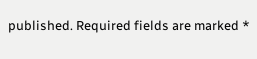published. Required fields are marked *